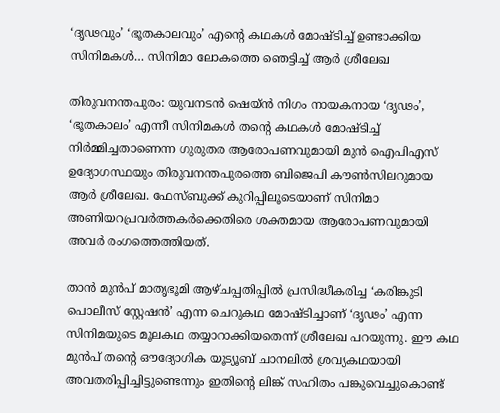‘ദൃഢവും’ ‘ഭൂതകാലവും’ എന്റെ കഥകൾ മോഷ്ടിച്ച് ഉണ്ടാക്കിയ സിനിമകൾ… സിനിമാ ലോകത്തെ ഞെട്ടിച്ച് ആർ ശ്രീലേഖ

തിരുവനന്തപുരം: യുവനടൻ ഷെയ്ൻ നിഗം നായകനായ ‘ദൃഢം’, ‘ഭൂതകാലം’ എന്നീ സിനിമകൾ തന്റെ കഥകൾ മോഷ്ടിച്ച് നിർമ്മിച്ചതാണെന്ന ഗുരുതര ആരോപണവുമായി മുൻ ഐപിഎസ് ഉദ്യോഗസ്ഥയും തിരുവനന്തപുരത്തെ ബിജെപി കൗൺസിലറുമായ ആർ ശ്രീലേഖ. ഫേസ്ബുക്ക് കുറിപ്പിലൂടെയാണ് സിനിമാ അണിയറപ്രവർത്തകർക്കെതിരെ ശക്തമായ ആരോപണവുമായി അവർ രംഗത്തെത്തിയത്.

താൻ മുൻപ് മാതൃഭൂമി ആഴ്ചപ്പതിപ്പിൽ പ്രസിദ്ധീകരിച്ച ‘കരിങ്കുടി പൊലീസ് സ്റ്റേഷൻ’ എന്ന ചെറുകഥ മോഷ്ടിച്ചാണ് ‘ദൃഢം’ എന്ന സിനിമയുടെ മൂലകഥ തയ്യാറാക്കിയതെന്ന് ശ്രീലേഖ പറയുന്നു. ഈ കഥ മുൻപ് തന്റെ ഔദ്യോഗിക യൂട്യൂബ് ചാനലിൽ ശ്രവ്യകഥയായി അവതരിപ്പിച്ചിട്ടുണ്ടെന്നും ഇതിന്റെ ലിങ്ക് സഹിതം പങ്കുവെച്ചുകൊണ്ട്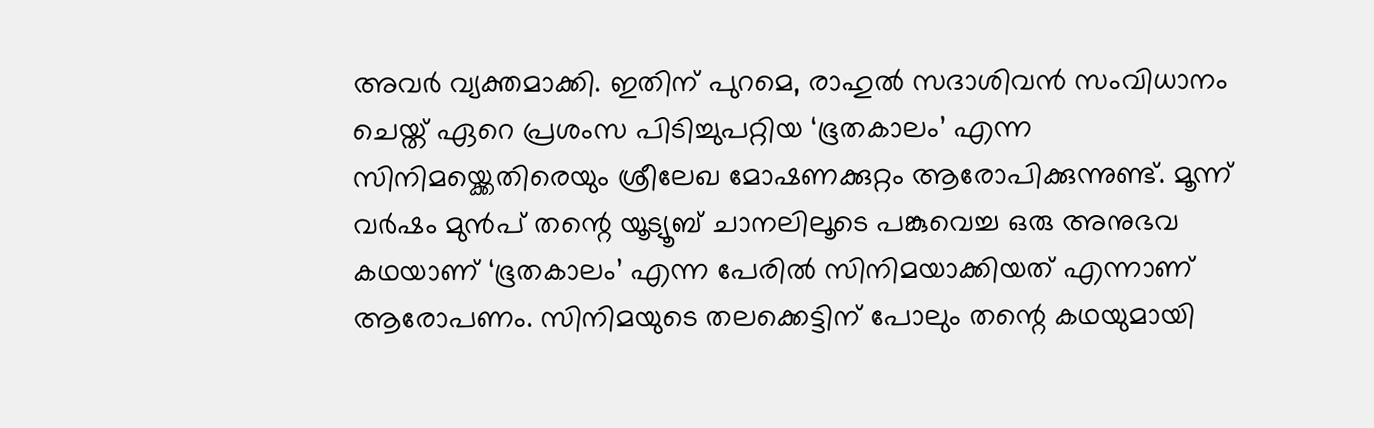അവർ വ്യക്തമാക്കി. ഇതിന് പുറമെ, രാഹുൽ സദാശിവൻ സംവിധാനം ചെയ്ത് ഏറെ പ്രശംസ പിടിച്ചുപറ്റിയ ‘ഭൂതകാലം’ എന്ന സിനിമയ്ക്കെതിരെയും ശ്രീലേഖ മോഷണക്കുറ്റം ആരോപിക്കുന്നുണ്ട്. മൂന്ന് വർഷം മുൻപ് തന്റെ യൂട്യൂബ് ചാനലിലൂടെ പങ്കുവെച്ച ഒരു അനുഭവ കഥയാണ് ‘ഭൂതകാലം’ എന്ന പേരിൽ സിനിമയാക്കിയത് എന്നാണ് ആരോപണം. സിനിമയുടെ തലക്കെട്ടിന് പോലും തന്റെ കഥയുമായി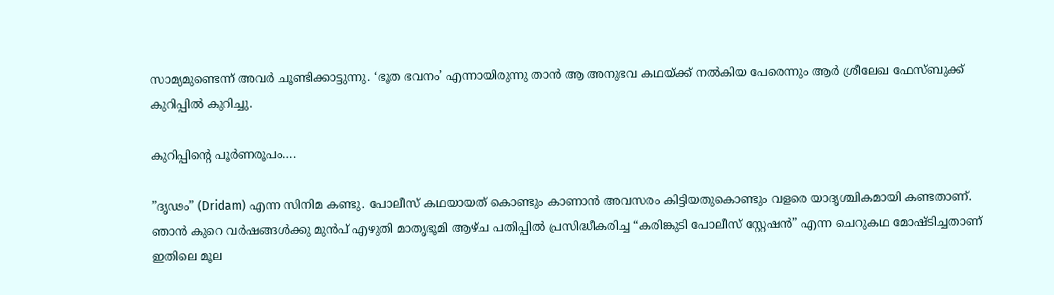സാമ്യമുണ്ടെന്ന് അവർ ചൂണ്ടിക്കാട്ടുന്നു. ‘ഭൂത ഭവനം’ എന്നായിരുന്നു താൻ ആ അനുഭവ കഥയ്ക്ക് നൽകിയ പേരെന്നും ആർ ശ്രീലേഖ ഫേസ്ബുക്ക് കുറിപ്പിൽ കുറിച്ചു.

കുറിപ്പിന്റെ പൂര്‍ണരൂപം….

”ദൃഢം” (Dridam) എന്ന സിനിമ കണ്ടു. പോലീസ് കഥയായത് കൊണ്ടും കാണാൻ അവസരം കിട്ടിയതുകൊണ്ടും വളരെ യാദൃശ്ചികമായി കണ്ടതാണ്. ഞാൻ കുറെ വർഷങ്ങൾക്കു മുൻപ് എഴുതി മാതൃഭൂമി ആഴ്ച പതിപ്പിൽ പ്രസിദ്ധീകരിച്ച “കരിങ്കുടി പോലീസ് സ്റ്റേഷൻ” എന്ന ചെറുകഥ മോഷ്ടിച്ചതാണ് ഇതിലെ മൂല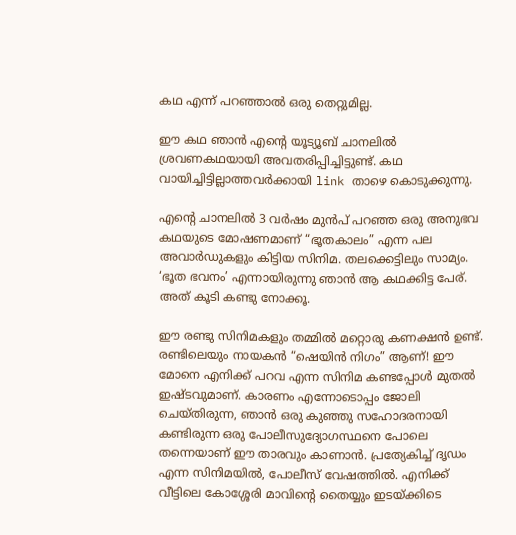കഥ എന്ന് പറഞ്ഞാൽ ഒരു തെറ്റുമില്ല.

ഈ കഥ ഞാൻ എന്റെ യൂട്യൂബ് ചാനലിൽ ശ്രവണകഥയായി അവതരിപ്പിച്ചിട്ടുണ്ട്. കഥ വായിച്ചിട്ടില്ലാത്തവർക്കായി link താഴെ കൊടുക്കുന്നു.

എന്റെ ചാനലിൽ 3 വർഷം മുൻപ് പറഞ്ഞ ഒരു അനുഭവ കഥയുടെ മോഷണമാണ് “ഭൂതകാലം” എന്ന പല അവാർഡുകളും കിട്ടിയ സിനിമ. തലക്കെട്ടിലും സാമ്യം. ‘ഭൂത ഭവനം’ എന്നായിരുന്നു ഞാൻ ആ കഥക്കിട്ട പേര്. അത് കൂടി കണ്ടു നോക്കൂ.

ഈ രണ്ടു സിനിമകളും തമ്മിൽ മറ്റൊരു കണക്ഷൻ ഉണ്ട്‌. രണ്ടിലെയും നായകൻ “ഷെയിൻ നിഗം” ആണ്! ഈ മോനെ എനിക്ക് പറവ എന്ന സിനിമ കണ്ടപ്പോൾ മുതൽ ഇഷ്ടവുമാണ്. കാരണം എന്നോടൊപ്പം ജോലി ചെയ്തിരുന്ന, ഞാൻ ഒരു കുഞ്ഞു സഹോദരനായി കണ്ടിരുന്ന ഒരു പോലീസുദ്യോഗസ്ഥനെ പോലെ തന്നെയാണ് ഈ താരവും കാണാൻ. പ്രത്യേകിച്ച് ദൃഡം എന്ന സിനിമയിൽ, പോലീസ് വേഷത്തിൽ. എനിക്ക് വീട്ടിലെ കോശ്ശേരി മാവിന്റെ തൈയ്യും ഇടയ്ക്കിടെ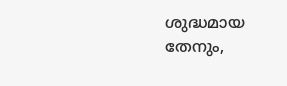ശുദ്ധമായ തേനും,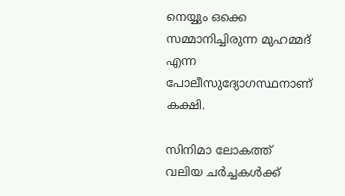നെയ്യും ഒക്കെ സമ്മാനിച്ചിരുന്ന മുഹമ്മദ്‌ എന്ന പോലീസുദ്യോഗസ്ഥനാണ് കക്ഷി.

സിനിമാ ലോകത്ത് വലിയ ചർച്ചകൾക്ക്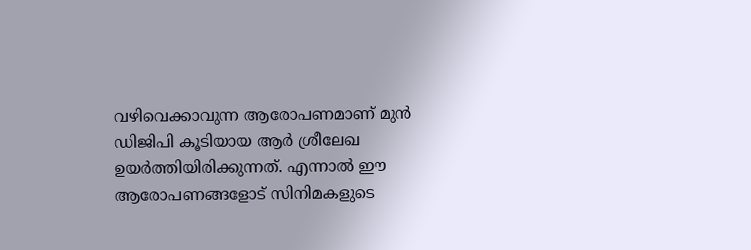വഴിവെക്കാവുന്ന ആരോപണമാണ് മുൻ ഡിജിപി കൂടിയായ ആർ ശ്രീലേഖ ഉയർത്തിയിരിക്കുന്നത്. എന്നാൽ ഈ ആരോപണങ്ങളോട് സിനിമകളുടെ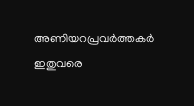അണിയറപ്രവർത്തകർ ഇതുവരെ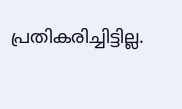പ്രതികരിച്ചിട്ടില്ല.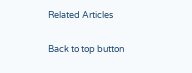Related Articles

Back to top button